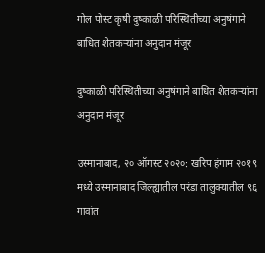गोल पोस्ट कृषी दुष्काळी परिस्थितीच्या अनुषंगाने बाधित शेतकऱ्यांना अनुदान मंजूर

दुष्काळी परिस्थितीच्या अनुषंगाने बाधित शेतकऱ्यांना अनुदान मंजूर

उस्मानाबाद, २० ऑगस्ट २०२०: खरिप हंगाम २०१९ मध्ये उस्मानाबाद जिल्ह्यातील परंडा तालुक्यातील ९६ गावांत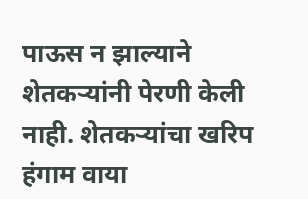पाऊस न झाल्याने शेतकऱ्यांनी पेरणी केली नाही. शेतकऱ्यांचा खरिप हंगाम वाया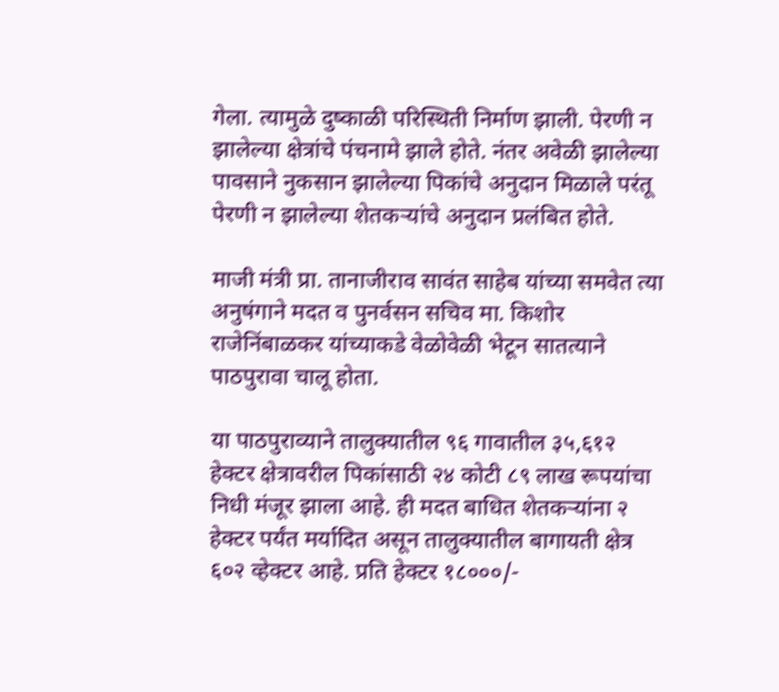गेला. त्यामुळे दुष्काळी परिस्थिती निर्माण झाली. पेरणी न झालेल्या क्षेत्रांचे पंचनामे झाले होते. नंतर अवेळी झालेल्या पावसाने नुकसान झालेल्या पिकांचे अनुदान मिळाले परंतू पेरणी न झालेल्या शेतकऱ्यांचे अनुदान प्रलंबित होते.

माजी मंत्री प्रा. तानाजीराव सावंत साहेब यांच्या समवेत त्या अनुषंगाने मदत व पुनर्वसन सचिव मा. किशोर राजेनिंबाळकर यांच्याकडे वेळोवेळी भेटून सातत्याने पाठपुरावा चालू होता.

या पाठपुराव्याने तालुक्यातील ९६ गावातील ३५,६१२ हेक्टर क्षेत्रावरील पिकांसाठी २४ कोटी ८९ लाख रूपयांचा निधी मंजूर झाला आहे. ही मदत बाधित शेतकऱ्यांना २ हेक्टर पर्यंत मर्यादित असून तालुक्यातील बागायती क्षेत्र ६०२ व्हेक्टर आहे. प्रति हेक्टर १८०००/-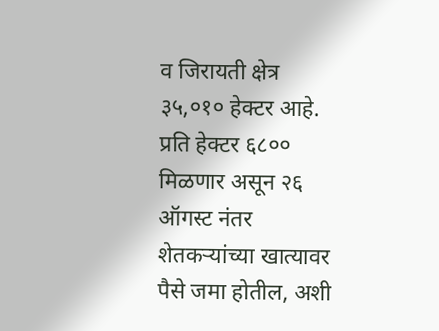व जिरायती क्षेत्र ३५,०१० हेक्टर आहे. प्रति हेक्टर ६८०० मिळणार असून २६ ऑगस्ट नंतर शेतकऱ्यांच्या खात्यावर पैसे जमा होतील, अशी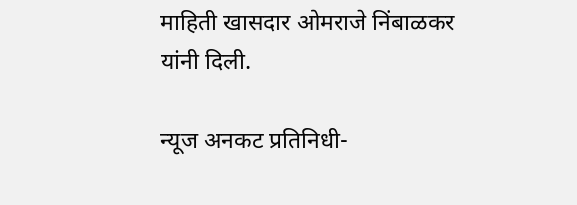माहिती खासदार ओमराजे निंबाळकर यांनी दिली.

न्यूज अनकट प्रतिनिधी-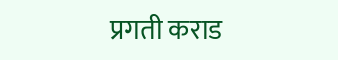प्रगती कराड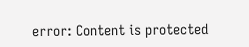error: Content is protected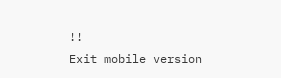!!
Exit mobile version